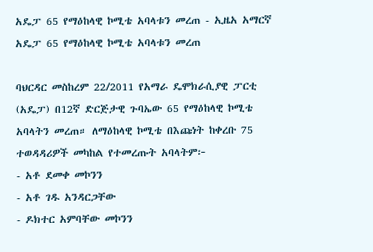አዴፓ 65 የማዕከላዊ ኮሚቴ አባላቱን መረጠ - ኢዜአ አማርኛ
አዴፓ 65 የማዕከላዊ ኮሚቴ አባላቱን መረጠ

ባህርዳር መስከረም 22/2011 የአማራ ዴሞክራሲያዊ ፓርቲ (አዴፓ) በ12ኛ ድርጅታዊ ጉባኤው 65 የማዕከላዊ ኮሚቴ አባላትን መረጠ። ለማዕከላዊ ኮሚቴ በእጩነት ከቀረቡ 75 ተወዳዳሪዎች መካከል የተመረጡት አባላትም፦
- አቶ ደመቀ መኮንን
- አቶ ገዱ አንዳርጋቸው
- ዶክተር አምባቸው መኮንን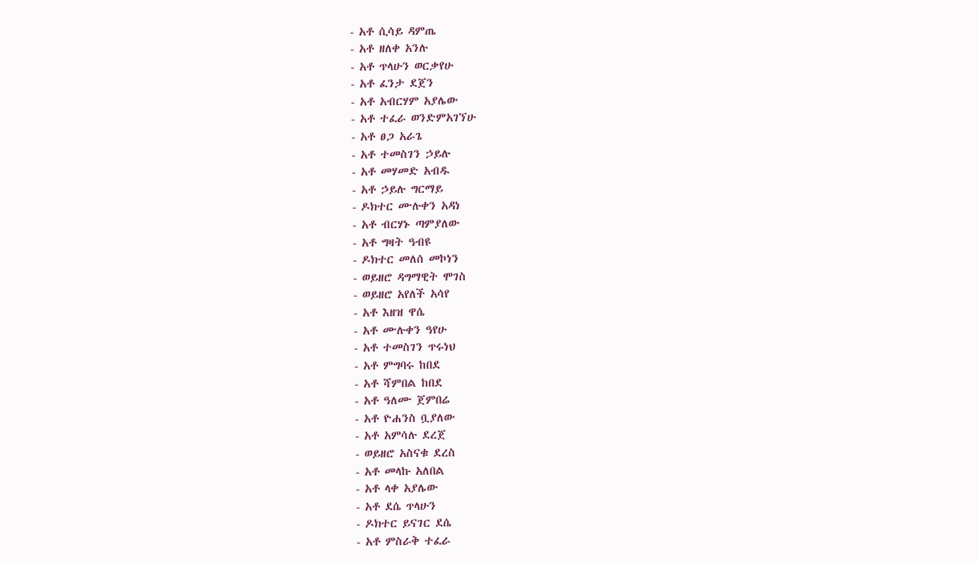- አቶ ሲሳይ ዳምጤ
- አቶ ዘለቀ አንሉ
- አቶ ጥላሁን ወርቃየሁ
- አቶ ፈንታ ደጀን
- አቶ አብርሃም አያሌው
- አቶ ተፈራ ወንድምአገኘሁ
- አቶ ፀጋ አራጌ
- አቶ ተመስገን ኃይሉ
- አቶ መሃመድ አብዱ
- አቶ ኃይሉ ግርማይ
- ዶክተር ሙሉቀን አዳነ
- አቶ ብርሃኑ ጣምያለው
- አቶ ግዛት ዓብዩ
- ዶክተር መለሰ መኮነን
- ወይዘሮ ዳግማዊት ሞገስ
- ወይዘሮ አየለች አሳየ
- አቶ እዘዝ ዋሴ
- አቶ ሙሉቀን ዓየሁ
- አቶ ተመስገን ጥሩነህ
- አቶ ምግባሩ ከበደ
- አቶ ሻምበል ከበደ
- አቶ ዓለሙ ጀምበሬ
- አቶ ዮሐንስ ቧያለው
- አቶ አምሳሉ ደረጀ
- ወይዘሮ አስናቁ ደረስ
- አቶ መላኩ አለበል
- አቶ ላቀ አያሌው
- አቶ ደሴ ጥላሁን
- ዶክተር ይናገር ደሴ
- አቶ ምስራቅ ተፈራ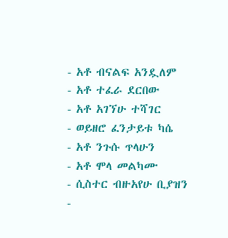- አቶ ብናልፍ አንዷለም
- አቶ ተፈራ ደርበው
- አቶ አገኘሁ ተሻገር
- ወይዘሮ ፈንታይቱ ካሴ
- አቶ ንጉሱ ጥላሁን
- አቶ ሞላ መልካሙ
- ሲስተር ብዙአየሁ ቢያዝን
-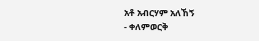አቶ አብርሃም አለኸኝ
- ቀለምወርቅ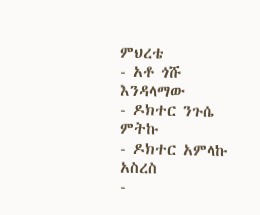ምህረቴ
- አቶ ጎሹ እንዳላማው
- ዶክተር ንጉሴ ምትኩ
- ዶክተር አምላኩ አስረስ
-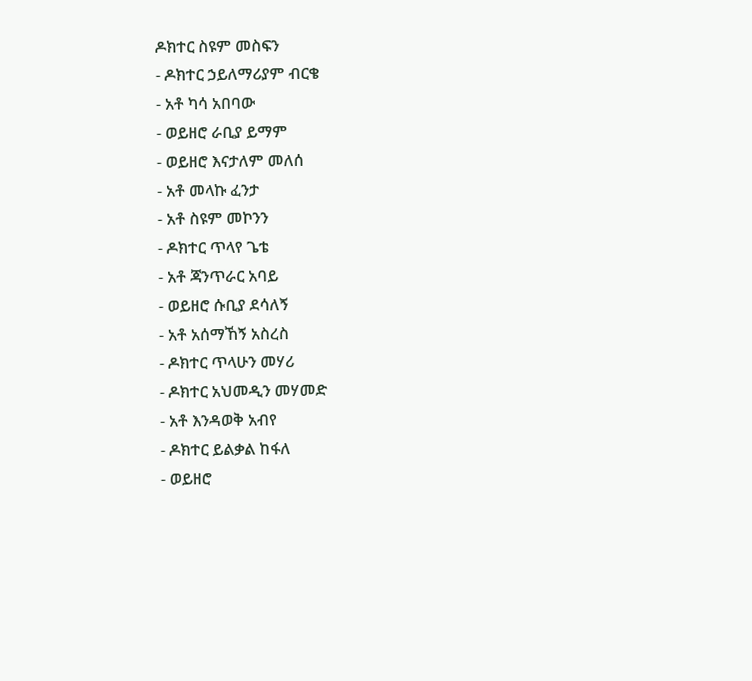ዶክተር ስዩም መስፍን
- ዶክተር ኃይለማሪያም ብርቄ
- አቶ ካሳ አበባው
- ወይዘሮ ራቢያ ይማም
- ወይዘሮ እናታለም መለሰ
- አቶ መላኩ ፈንታ
- አቶ ስዩም መኮንን
- ዶክተር ጥላየ ጌቴ
- አቶ ጃንጥራር አባይ
- ወይዘሮ ሱቢያ ደሳለኝ
- አቶ አሰማኸኝ አስረስ
- ዶክተር ጥላሁን መሃሪ
- ዶክተር አህመዲን መሃመድ
- አቶ እንዳወቅ አብየ
- ዶክተር ይልቃል ከፋለ
- ወይዘሮ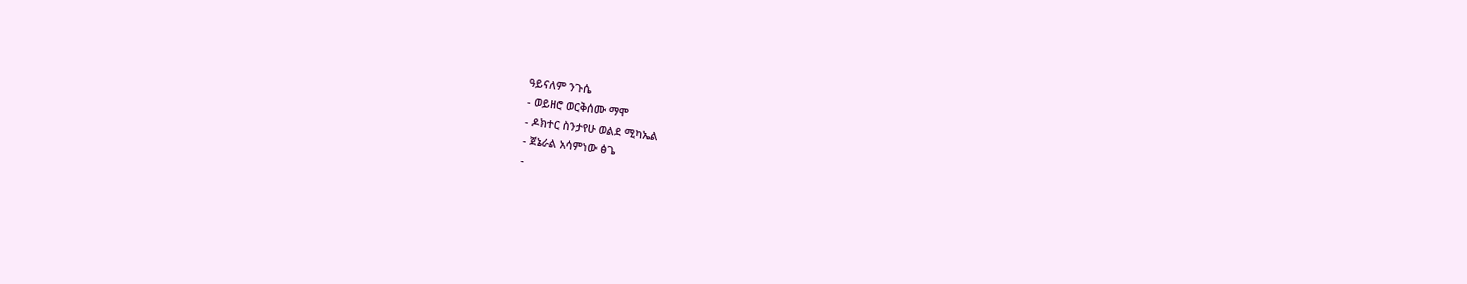ዓይናለም ንጉሴ
- ወይዘሮ ወርቅሰሙ ማሞ
- ዶክተር ስንታየሁ ወልደ ሚካኤል
- ጀኔራል አሳምነው ፅጌ
-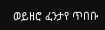ወይዘሮ ፈንታየ ጥበቡ